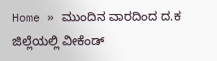Home » ಮುಂದಿನ ವಾರದಿಂದ ದ.ಕ ಜಿಲ್ಲೆಯಲ್ಲಿ ವೀಕೆಂಡ್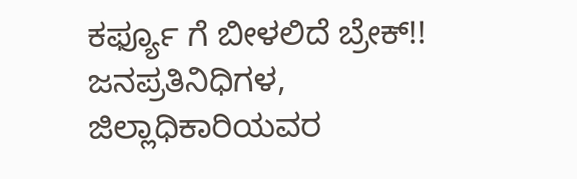ಕರ್ಫ್ಯೂ ಗೆ ಬೀಳಲಿದೆ ಬ್ರೇಕ್!! ಜನಪ್ರತಿನಿಧಿಗಳ, ಜಿಲ್ಲಾಧಿಕಾರಿಯವರ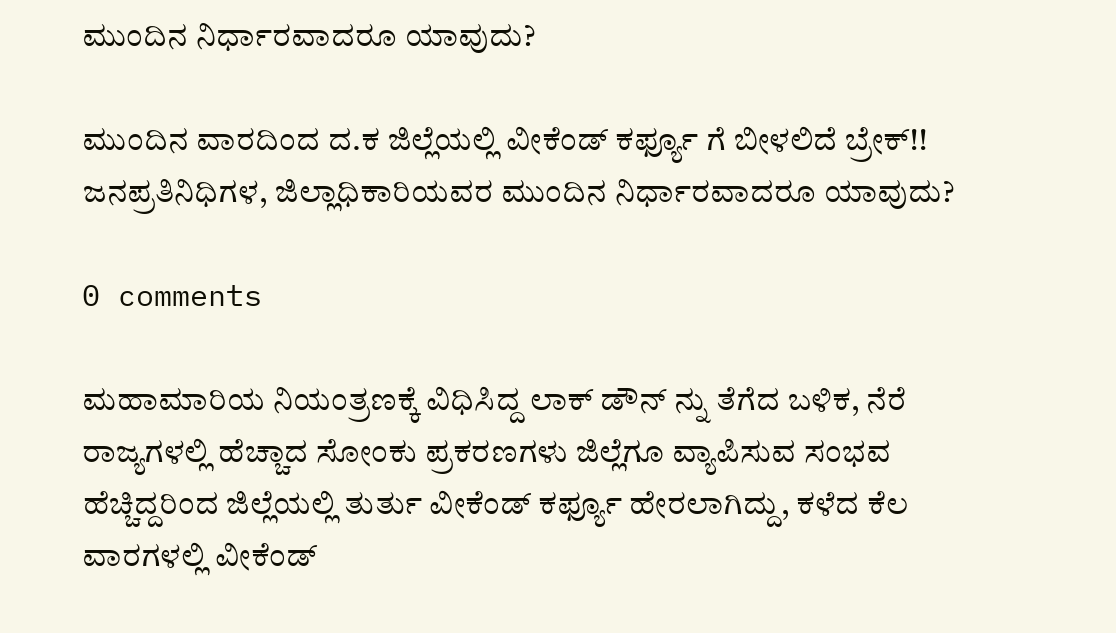ಮುಂದಿನ ನಿರ್ಧಾರವಾದರೂ ಯಾವುದು?

ಮುಂದಿನ ವಾರದಿಂದ ದ.ಕ ಜಿಲ್ಲೆಯಲ್ಲಿ ವೀಕೆಂಡ್ ಕರ್ಫ್ಯೂ ಗೆ ಬೀಳಲಿದೆ ಬ್ರೇಕ್!! ಜನಪ್ರತಿನಿಧಿಗಳ, ಜಿಲ್ಲಾಧಿಕಾರಿಯವರ ಮುಂದಿನ ನಿರ್ಧಾರವಾದರೂ ಯಾವುದು?

0 comments

ಮಹಾಮಾರಿಯ ನಿಯಂತ್ರಣಕ್ಕೆ ವಿಧಿಸಿದ್ದ ಲಾಕ್ ಡೌನ್ ನ್ನು ತೆಗೆದ ಬಳಿಕ, ನೆರೆ ರಾಜ್ಯಗಳಲ್ಲಿ ಹೆಚ್ಚಾದ ಸೋಂಕು ಪ್ರಕರಣಗಳು ಜಿಲ್ಲೆಗೂ ವ್ಯಾಪಿಸುವ ಸಂಭವ ಹೆಚ್ಚಿದ್ದರಿಂದ ಜಿಲ್ಲೆಯಲ್ಲಿ ತುರ್ತು ವೀಕೆಂಡ್ ಕರ್ಫ್ಯೂ ಹೇರಲಾಗಿದ್ದು, ಕಳೆದ ಕೆಲ ವಾರಗಳಲ್ಲಿ ವೀಕೆಂಡ್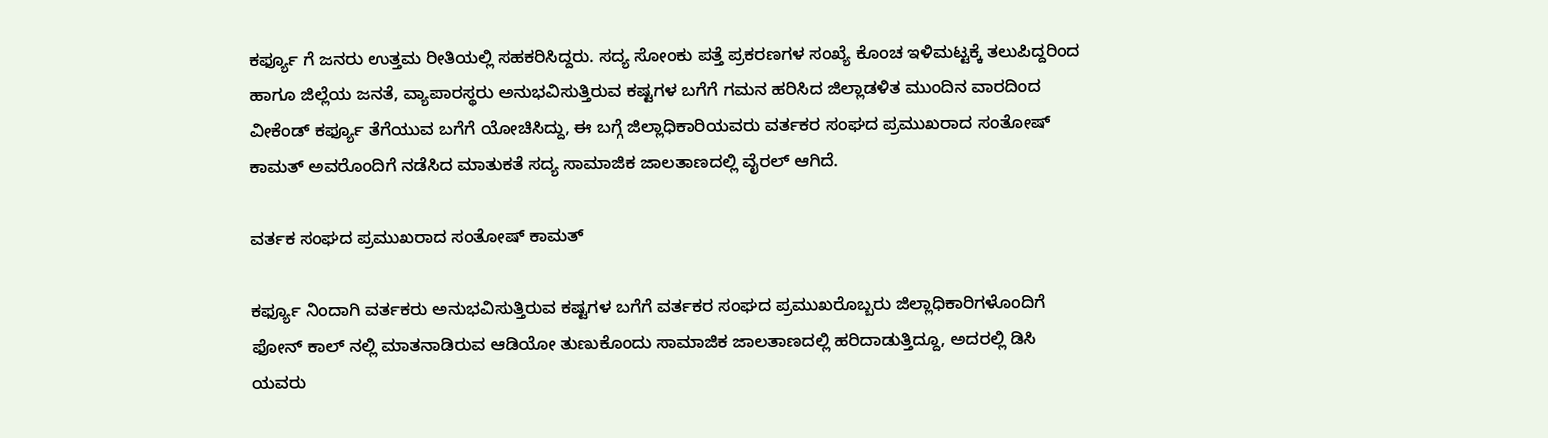ಕರ್ಫ್ಯೂ ಗೆ ಜನರು ಉತ್ತಮ ರೀತಿಯಲ್ಲಿ ಸಹಕರಿಸಿದ್ದರು. ಸದ್ಯ ಸೋಂಕು ಪತ್ತೆ ಪ್ರಕರಣಗಳ ಸಂಖ್ಯೆ ಕೊಂಚ ಇಳಿಮಟ್ಟಕ್ಕೆ ತಲುಪಿದ್ದರಿಂದ ಹಾಗೂ ಜಿಲ್ಲೆಯ ಜನತೆ, ವ್ಯಾಪಾರಸ್ಥರು ಅನುಭವಿಸುತ್ತಿರುವ ಕಷ್ಟಗಳ ಬಗೆಗೆ ಗಮನ ಹರಿಸಿದ ಜಿಲ್ಲಾಡಳಿತ ಮುಂದಿನ ವಾರದಿಂದ ವೀಕೆಂಡ್ ಕರ್ಫ್ಯೂ ತೆಗೆಯುವ ಬಗೆಗೆ ಯೋಚಿಸಿದ್ದು, ಈ ಬಗ್ಗೆ ಜಿಲ್ಲಾಧಿಕಾರಿಯವರು ವರ್ತಕರ ಸಂಘದ ಪ್ರಮುಖರಾದ ಸಂತೋಷ್ ಕಾಮತ್ ಅವರೊಂದಿಗೆ ನಡೆಸಿದ ಮಾತುಕತೆ ಸದ್ಯ ಸಾಮಾಜಿಕ ಜಾಲತಾಣದಲ್ಲಿ ವೈರಲ್ ಆಗಿದೆ.

ವರ್ತಕ ಸಂಘದ ಪ್ರಮುಖರಾದ ಸಂತೋಷ್ ಕಾಮತ್

ಕರ್ಫ್ಯೂ ನಿಂದಾಗಿ ವರ್ತಕರು ಅನುಭವಿಸುತ್ತಿರುವ ಕಷ್ಟಗಳ ಬಗೆಗೆ ವರ್ತಕರ ಸಂಘದ ಪ್ರಮುಖರೊಬ್ಬರು ಜಿಲ್ಲಾಧಿಕಾರಿಗಳೊಂದಿಗೆ ಫೋನ್ ಕಾಲ್ ನಲ್ಲಿ ಮಾತನಾಡಿರುವ ಆಡಿಯೋ ತುಣುಕೊಂದು ಸಾಮಾಜಿಕ ಜಾಲತಾಣದಲ್ಲಿ ಹರಿದಾಡುತ್ತಿದ್ದೂ, ಅದರಲ್ಲಿ ಡಿಸಿ ಯವರು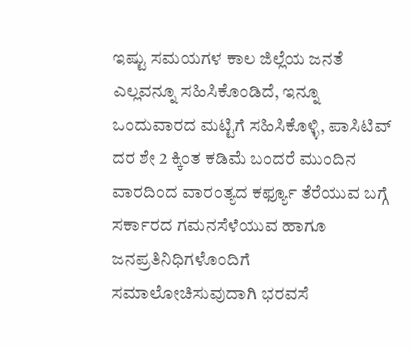ಇಷ್ಟು ಸಮಯಗಳ ಕಾಲ ಜಿಲ್ಲೆಯ ಜನತೆ ಎಲ್ಲವನ್ನೂ ಸಹಿಸಿಕೊಂಡಿದೆ, ಇನ್ನೂ ಒಂದುವಾರದ ಮಟ್ಟಿಗೆ ಸಹಿಸಿಕೊಳ್ಳಿ, ಪಾಸಿಟಿವ್ ದರ ಶೇ 2 ಕ್ಕಿಂತ ಕಡಿಮೆ ಬಂದರೆ ಮುಂದಿನ ವಾರದಿಂದ ವಾರಂತ್ಯದ ಕರ್ಫ್ಯೂ ತೆರೆಯುವ ಬಗ್ಗೆ ಸರ್ಕಾರದ ಗಮನಸೆಳೆಯುವ ಹಾಗೂ ಜನಪ್ರತಿನಿಧಿಗಳೊಂದಿಗೆ ಸಮಾಲೋಚಿಸುವುದಾಗಿ ಭರವಸೆ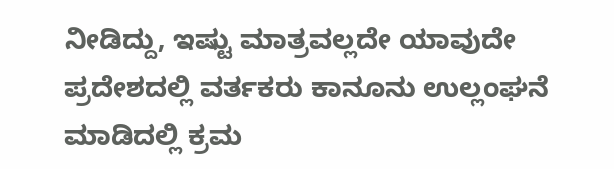ನೀಡಿದ್ದು, ಇಷ್ಟು ಮಾತ್ರವಲ್ಲದೇ ಯಾವುದೇ ಪ್ರದೇಶದಲ್ಲಿ ವರ್ತಕರು ಕಾನೂನು ಉಲ್ಲಂಘನೆ ಮಾಡಿದಲ್ಲಿ ಕ್ರಮ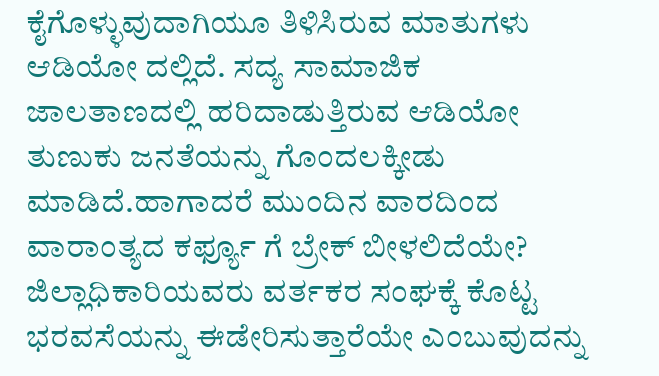ಕೈಗೊಳ್ಳುವುದಾಗಿಯೂ ತಿಳಿಸಿರುವ ಮಾತುಗಳು ಆಡಿಯೋ ದಲ್ಲಿದೆ. ಸದ್ಯ ಸಾಮಾಜಿಕ ಜಾಲತಾಣದಲ್ಲಿ ಹರಿದಾಡುತ್ತಿರುವ ಆಡಿಯೋ ತುಣುಕು ಜನತೆಯನ್ನು ಗೊಂದಲಕ್ಕೀಡು ಮಾಡಿದೆ.ಹಾಗಾದರೆ ಮುಂದಿನ ವಾರದಿಂದ ವಾರಾಂತ್ಯದ ಕರ್ಫ್ಯೂ ಗೆ ಬ್ರೇಕ್ ಬೀಳಲಿದೆಯೇ? ಜಿಲ್ಲಾಧಿಕಾರಿಯವರು ವರ್ತಕರ ಸಂಘಕ್ಕೆ ಕೊಟ್ಟ ಭರವಸೆಯನ್ನು ಈಡೇರಿಸುತ್ತಾರೆಯೇ ಎಂಬುವುದನ್ನು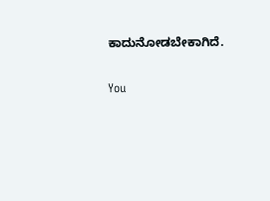ಕಾದುನೋಡಬೇಕಾಗಿದೆ.

You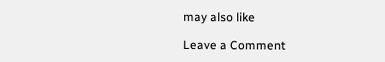may also like

Leave a Comment